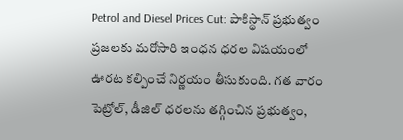Petrol and Diesel Prices Cut: పాకిస్థాన్ ప్రభుత్వం ప్రజలకు మరోసారి ఇంధన ధరల విషయంలో ఊరట కల్పించే నిర్ణయం తీసుకుంది. గత వారం పెట్రోల్, డీజిల్ ధరలను తగ్గించిన ప్రభుత్వం,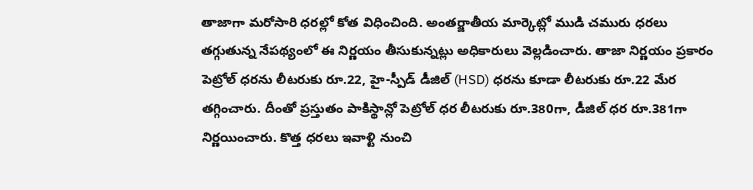తాజాగా మరోసారి ధరల్లో కోత విధించింది. అంతర్జాతీయ మార్కెట్లో ముడి చమురు ధరలు తగ్గుతున్న నేపథ్యంలో ఈ నిర్ణయం తీసుకున్నట్లు అధికారులు వెల్లడించారు. తాజా నిర్ణయం ప్రకారం పెట్రోల్ ధరను లీటరుకు రూ.22, హై-స్పీడ్ డీజిల్ (HSD) ధరను కూడా లీటరుకు రూ.22 మేర తగ్గించారు. దీంతో ప్రస్తుతం పాకిస్థాన్లో పెట్రోల్ ధర లీటరుకు రూ.380గా, డీజిల్ ధర రూ.381గా నిర్ణయించారు. కొత్త ధరలు ఇవాళ్టి నుంచి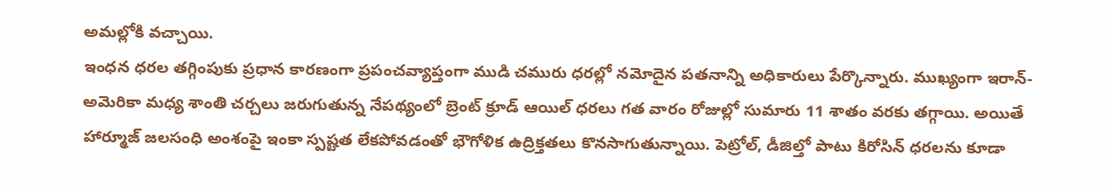అమల్లోకి వచ్చాయి.
ఇంధన ధరల తగ్గింపుకు ప్రధాన కారణంగా ప్రపంచవ్యాప్తంగా ముడి చమురు ధరల్లో నమోదైన పతనాన్ని అధికారులు పేర్కొన్నారు. ముఖ్యంగా ఇరాన్-అమెరికా మధ్య శాంతి చర్చలు జరుగుతున్న నేపథ్యంలో బ్రెంట్ క్రూడ్ ఆయిల్ ధరలు గత వారం రోజుల్లో సుమారు 11 శాతం వరకు తగ్గాయి. అయితే హార్మూజ్ జలసంధి అంశంపై ఇంకా స్పష్టత లేకపోవడంతో భౌగోళిక ఉద్రిక్తతలు కొనసాగుతున్నాయి. పెట్రోల్, డీజిల్తో పాటు కిరోసిన్ ధరలను కూడా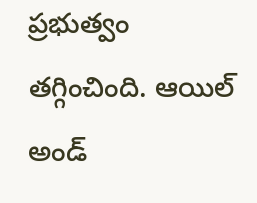ప్రభుత్వం తగ్గించింది. ఆయిల్ అండ్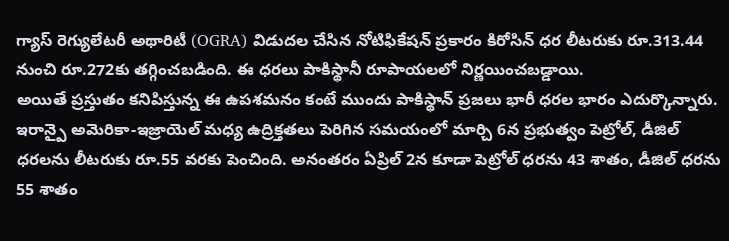గ్యాస్ రెగ్యులేటరీ అథారిటీ (OGRA) విడుదల చేసిన నోటిఫికేషన్ ప్రకారం కిరోసిన్ ధర లీటరుకు రూ.313.44 నుంచి రూ.272కు తగ్గించబడింది. ఈ ధరలు పాకిస్థానీ రూపాయలలో నిర్ణయించబడ్డాయి.
అయితే ప్రస్తుతం కనిపిస్తున్న ఈ ఉపశమనం కంటే ముందు పాకిస్థాన్ ప్రజలు భారీ ధరల భారం ఎదుర్కొన్నారు. ఇరాన్పై అమెరికా-ఇజ్రాయెల్ మధ్య ఉద్రిక్తతలు పెరిగిన సమయంలో మార్చి 6న ప్రభుత్వం పెట్రోల్, డీజిల్ ధరలను లీటరుకు రూ.55 వరకు పెంచింది. అనంతరం ఏప్రిల్ 2న కూడా పెట్రోల్ ధరను 43 శాతం, డీజిల్ ధరను 55 శాతం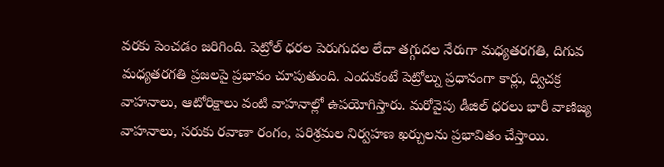వరకు పెంచడం జరిగింది. పెట్రోల్ ధరల పెరుగుదల లేదా తగ్గుదల నేరుగా మధ్యతరగతి, దిగువ మధ్యతరగతి ప్రజలపై ప్రభావం చూపుతుంది. ఎందుకంటే పెట్రోల్ను ప్రధానంగా కార్లు, ద్విచక్ర వాహనాలు, ఆటోరిక్షాలు వంటి వాహనాల్లో ఉపయోగిస్తారు. మరోవైపు డీజిల్ ధరలు భారీ వాణిజ్య వాహనాలు, సరుకు రవాణా రంగం, పరిశ్రమల నిర్వహణ ఖర్చులను ప్రభావితం చేస్తాయి.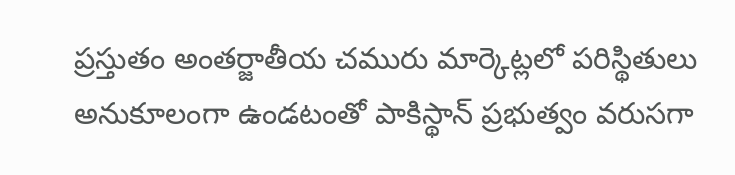ప్రస్తుతం అంతర్జాతీయ చమురు మార్కెట్లలో పరిస్థితులు అనుకూలంగా ఉండటంతో పాకిస్థాన్ ప్రభుత్వం వరుసగా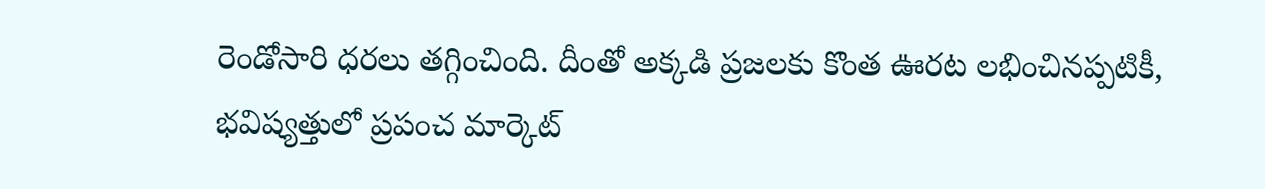రెండోసారి ధరలు తగ్గించింది. దీంతో అక్కడి ప్రజలకు కొంత ఊరట లభించినప్పటికీ, భవిష్యత్తులో ప్రపంచ మార్కెట్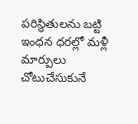పరిస్థితులను బట్టి ఇంధన ధరల్లో మళ్లీ మార్పులు చోటుచేసుకునే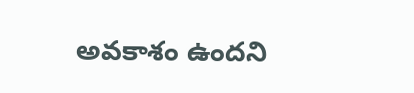అవకాశం ఉందని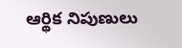ఆర్థిక నిపుణులు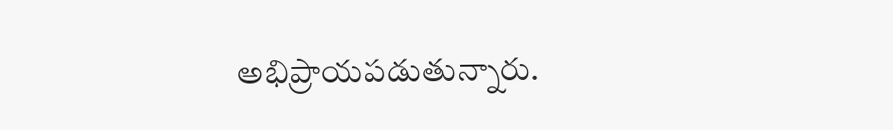అభిప్రాయపడుతున్నారు.